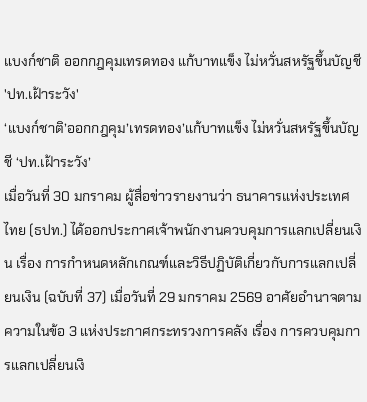แบงก์ชาติ ออกกฎคุมเทรดทอง แก้บาทแข็ง ไม่หวั่นสหรัฐขึ้นบัญชี 'ปท.เฝ้าระวัง'
‘แบงก์ชาติ’ออกกฎคุม’เทรดทอง’แก้บาทแข็ง ไม่หวั่นสหรัฐขึ้นบัญชี ‘ปท.เฝ้าระวัง’
เมื่อวันที่ 30 มกราคม ผู้สื่อข่าวรายงานว่า ธนาคารแห่งประเทศไทย (ธปท.) ได้ออกประกาศเจ้าพนักงานควบคุมการแลกเปลี่ยนเงิน เรื่อง การกำหนดหลักเกณฑ์และวิธีปฏิบัติเกี่ยวกับการแลกเปลี่ยนเงิน (ฉบับที่ 37) เมื่อวันที่ 29 มกราคม 2569 อาศัยอำนาจตามความในข้อ 3 แห่งประกาศกระทรวงการคลัง เรื่อง การควบคุมการแลกเปลี่ยนเงิ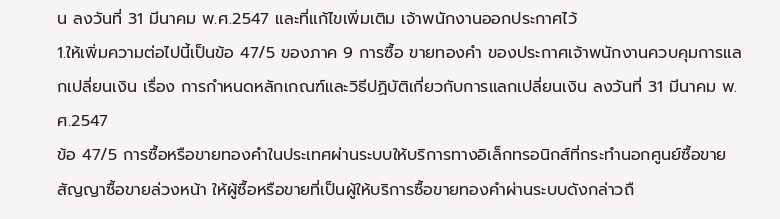น ลงวันที่ 31 มีนาคม พ.ศ.2547 และที่แก้ไขเพิ่มเติม เจ้าพนักงานออกประกาศไว้
1.ให้เพิ่มความต่อไปนี้เป็นข้อ 47/5 ของภาค 9 การซื้อ ขายทองคำ ของประกาศเจ้าพนักงานควบคุมการแลกเปลี่ยนเงิน เรื่อง การกำหนดหลักเกณฑ์และวิธีปฏิบัติเกี่ยวกับการแลกเปลี่ยนเงิน ลงวันที่ 31 มีนาคม พ.ศ.2547
ข้อ 47/5 การซื้อหรือขายทองคำในประเทศผ่านระบบให้บริการทางอิเล็กทรอนิกส์ที่กระทำนอกศูนย์ซื้อขายสัญญาซื้อขายล่วงหน้า ให้ผู้ซื้อหรือขายที่เป็นผู้ให้บริการซื้อขายทองคำผ่านระบบดังกล่าวถื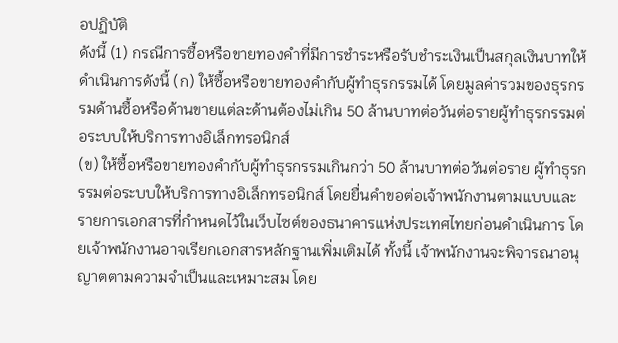อปฏิบัติ
ดังนี้ (1) กรณีการซื้อหรือขายทองคำที่มีการชำระหรือรับชำระเงินเป็นสกุลเงินบาทให้ดำเนินการดังนี้ (ก) ให้ซื้อหรือขายทองคำกับผู้ทำธุรกรรมได้ โดยมูลค่ารวมของธุรกรรมด้านซื้อหรือด้านขายแต่ละด้านต้องไม่เกิน 50 ล้านบาทต่อวันต่อรายผู้ทำธุรกรรมต่อระบบให้บริการทางอิเล็กทรอนิกส์
(ข) ให้ซื้อหรือขายทองคำกับผู้ทำธุรกรรมเกินกว่า 50 ล้านบาทต่อวันต่อราย ผู้ทำธุรกรรมต่อระบบให้บริการทางอิเล็กทรอนิกส์ โดยยื่นคำขอต่อเจ้าพนักงานตามแบบและรายการเอกสารที่กำหนดไว้ในเว็บไซต์ของธนาคารแห่งประเทศไทยก่อนดำเนินการ โดยเจ้าพนักงานอาจเรียกเอกสารหลักฐานเพิ่มเติมได้ ทั้งนี้ เจ้าพนักงานจะพิจารณาอนุญาตตามความจำเป็นและเหมาะสม โดย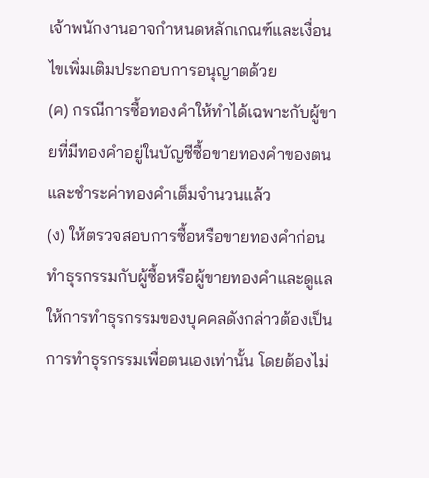เจ้าพนักงานอาจกำหนดหลักเกณฑ์และเงื่อนไขเพิ่มเติมประกอบการอนุญาตด้วย
(ค) กรณีการซื้อทองคำให้ทำได้เฉพาะกับผู้ขายที่มีทองคำอยู่ในบัญชีซื้อขายทองคำของตนและชำระค่าทองคำเต็มจำนวนแล้ว
(ง) ให้ตรวจสอบการซื้อหรือขายทองคำก่อนทำธุรกรรมกับผู้ซื้อหรือผู้ขายทองคำและดูแลให้การทำธุรกรรมของบุคคลดังกล่าวต้องเป็นการทำธุรกรรมเพื่อตนเองเท่านั้น โดยต้องไม่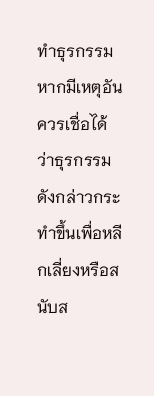ทำธุรกรรมหากมีเหตุอันควรเชื่อได้ว่าธุรกรรมดังกล่าวกระทำขึ้นเพื่อหลีกเลี่ยงหรือสนับส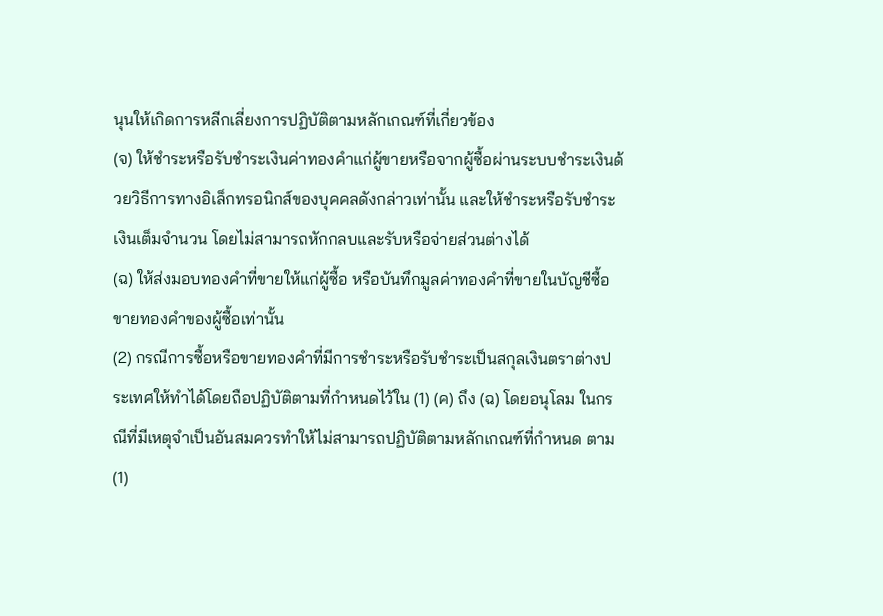นุนให้เกิดการหลีกเลี่ยงการปฏิบัติตามหลักเกณฑ์ที่เกี่ยวข้อง
(จ) ให้ชำระหรือรับชำระเงินค่าทองคำแก่ผู้ขายหรือจากผู้ซื้อผ่านระบบชำระเงินด้วยวิธีการทางอิเล็กทรอนิกส์ของบุคคลดังกล่าวเท่านั้น และให้ชำระหรือรับชำระเงินเต็มจำนวน โดยไม่สามารถหักกลบและรับหรือจ่ายส่วนต่างได้
(ฉ) ให้ส่งมอบทองคำที่ขายให้แก่ผู้ซื้อ หรือบันทึกมูลค่าทองคำที่ขายในบัญชีซื้อขายทองคำของผู้ซื้อเท่านั้น
(2) กรณีการซื้อหรือขายทองคำที่มีการชำระหรือรับชำระเป็นสกุลเงินตราต่างประเทศให้ทำได้โดยถือปฏิบัติตามที่กำหนดไว้ใน (1) (ค) ถึง (ฉ) โดยอนุโลม ในกรณีที่มีเหตุจำเป็นอันสมควรทำให้ไม่สามารถปฏิบัติตามหลักเกณฑ์ที่กำหนด ตาม (1)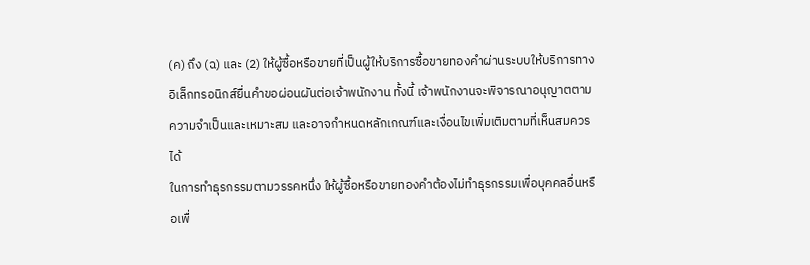(ค) ถึง (ฉ) และ (2) ให้ผู้ซื้อหรือขายที่เป็นผู้ให้บริการซื้อขายทองคำผ่านระบบให้บริการทางอิเล็กทรอนิกส์ยื่นคำขอผ่อนผันต่อเจ้าพนักงาน ทั้งนี้ เจ้าพนักงานจะพิจารณาอนุญาตตามความจำเป็นและเหมาะสม และอาจกำหนดหลักเกณฑ์และเงื่อนไขเพิ่มเติมตามที่เห็นสมควรได้
ในการทำธุรกรรมตามวรรคหนึ่ง ให้ผู้ซื้อหรือขายทองคำต้องไม่ทำธุรกรรมเพื่อบุคคลอื่นหรือเพื่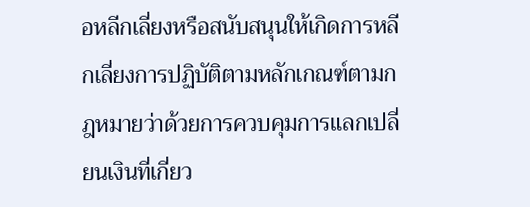อหลีกเลี่ยงหรือสนับสนุนให้เกิดการหลีกเลี่ยงการปฏิบัติตามหลักเกณฑ์ตามกฎหมายว่าด้วยการควบคุมการแลกเปลี่ยนเงินที่เกี่ยว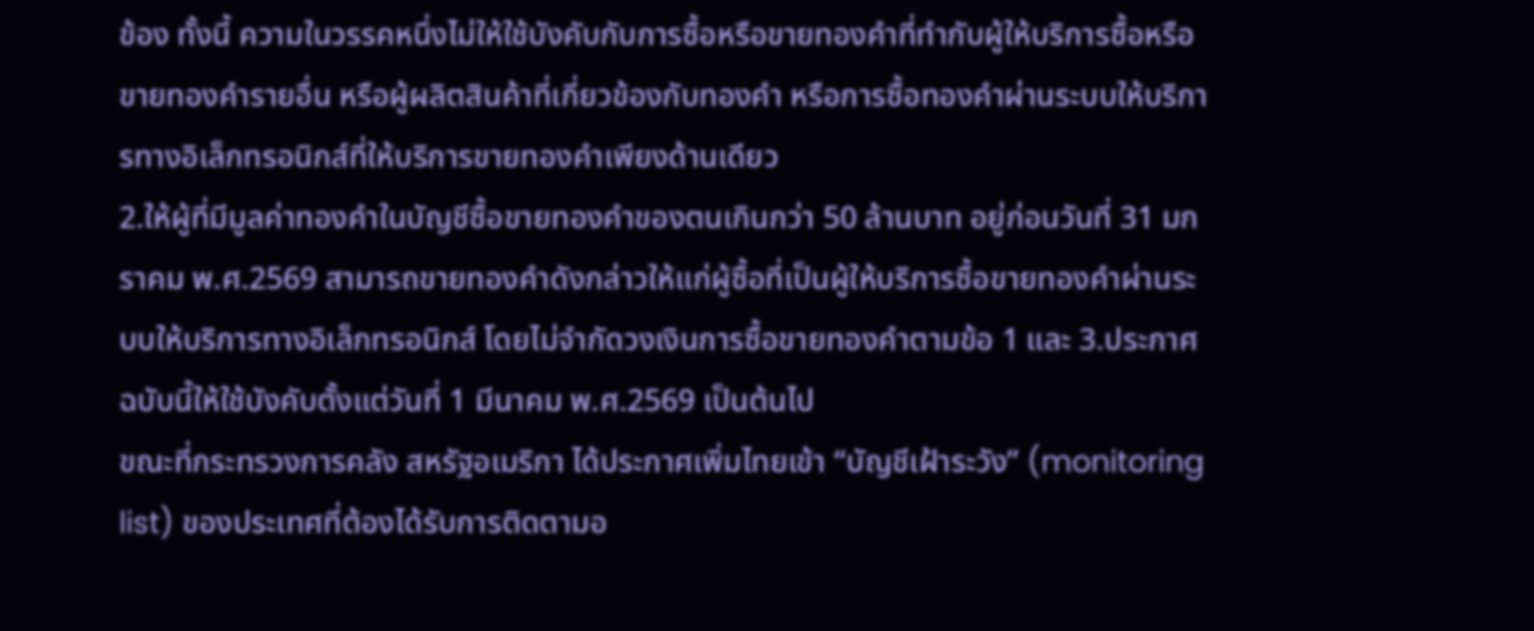ข้อง ทั้งนี้ ความในวรรคหนึ่งไม่ให้ใช้บังคับกับการซื้อหรือขายทองคำที่ทำกับผู้ให้บริการซื้อหรือขายทองคำรายอื่น หรือผู้ผลิตสินค้าที่เกี่ยวข้องกับทองคำ หรือการซื้อทองคำผ่านระบบให้บริการทางอิเล็กทรอนิกส์ที่ให้บริการขายทองคำเพียงด้านเดียว
2.ให้ผู้ที่มีมูลค่าทองคำในบัญชีซื้อขายทองคำของตนเกินกว่า 50 ล้านบาท อยู่ก่อนวันที่ 31 มกราคม พ.ศ.2569 สามารถขายทองคำดังกล่าวให้แก่ผู้ซื้อที่เป็นผู้ให้บริการซื้อขายทองคำผ่านระบบให้บริการทางอิเล็กทรอนิกส์ โดยไม่จำกัดวงเงินการซื้อขายทองคำตามข้อ 1 และ 3.ประกาศฉบับนี้ให้ใช้บังคับตั้งแต่วันที่ 1 มีนาคม พ.ศ.2569 เป็นต้นไป
ขณะที่กระทรวงการคลัง สหรัฐอเมริกา ได้ประกาศเพิ่มไทยเข้า “บัญชีเฝ้าระวัง” (monitoring list) ของประเทศที่ต้องได้รับการติดตามอ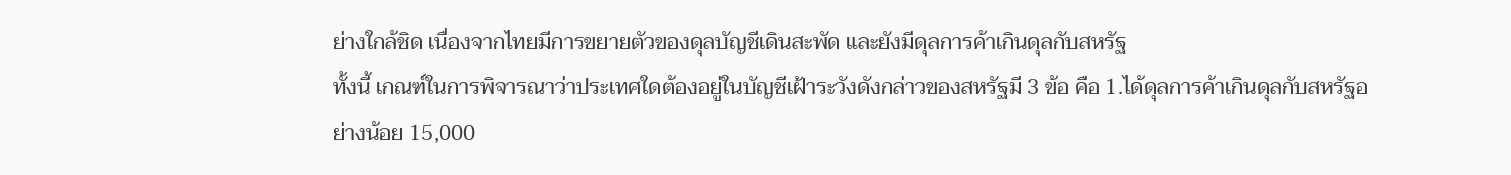ย่างใกล้ชิด เนื่องจากไทยมีการขยายตัวของดุลบัญชีเดินสะพัด และยังมีดุลการค้าเกินดุลกับสหรัฐ
ทั้งนี้ เกณฑ์ในการพิจารณาว่าประเทศใดต้องอยู่ในบัญชีเฝ้าระวังดังกล่าวของสหรัฐมี 3 ข้อ คือ 1.ได้ดุลการค้าเกินดุลกับสหรัฐอย่างน้อย 15,000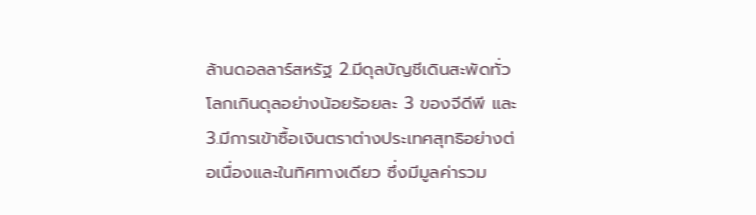ล้านดอลลาร์สหรัฐ 2.มีดุลบัญชีเดินสะพัดทั่วโลกเกินดุลอย่างน้อยร้อยละ 3 ของจีดีพี และ 3.มีการเข้าซื้อเงินตราต่างประเทศสุทธิอย่างต่อเนื่องและในทิศทางเดียว ซึ่งมีมูลค่ารวม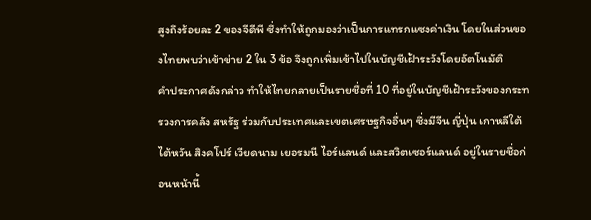สูงถึงร้อยละ 2 ของจีดีพี ซึ่งทำให้ถูกมองว่าเป็นการแทรกแซงค่าเงิน โดยในส่วนของไทยพบว่าเข้าข่าย 2 ใน 3 ข้อ จึงถูกเพิ่มเข้าไปในบัญชีเฝ้าระวังโดยอัตโนมัติ
คำประกาศดังกล่าว ทำให้ไทยกลายเป็นรายชื่อที่ 10 ที่อยู่ในบัญชีเฝ้าระวังของกระทรวงการคลัง สหรัฐ ร่วมกับประเทศและเขตเศรษฐกิจอื่นๆ ซึ่งมีจีน ญี่ปุ่น เกาหลีใต้ ไต้หวัน สิงคโปร์ เวียดนาม เยอรมนี ไอร์แลนด์ และสวิตเซอร์แลนด์ อยู่ในรายชื่อก่อนหน้านี้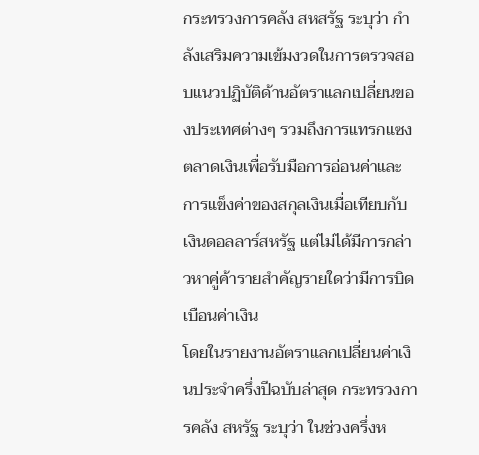กระทรวงการคลัง สหสรัฐ ระบุว่า กำลังเสริมความเข้มงวดในการตรวจสอบแนวปฏิบัติด้านอัตราแลกเปลี่ยนของประเทศต่างๆ รวมถึงการแทรกแซงตลาดเงินเพื่อรับมือการอ่อนค่าและการแข็งค่าของสกุลเงินเมื่อเทียบกับเงินดอลลาร์สหรัฐ แต่ไม่ได้มีการกล่าวหาคู่ค้ารายสำคัญรายใดว่ามีการบิดเบือนค่าเงิน
โดยในรายงานอัตราแลกเปลี่ยนค่าเงินประจำครึ่งปีฉบับล่าสุด กระทรวงการคลัง สหรัฐ ระบุว่า ในช่วงครึ่งห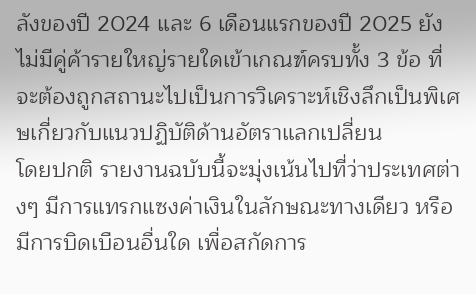ลังของปี 2024 และ 6 เดือนแรกของปี 2025 ยังไม่มีคู่ค้ารายใหญ่รายใดเข้าเกณฑ์ครบทั้ง 3 ข้อ ที่จะต้องถูกสถานะไปเป็นการวิเคราะห์เชิงลึกเป็นพิเศษเกี่ยวกับแนวปฏิบัติด้านอัตราแลกเปลี่ยน
โดยปกติ รายงานฉบับนี้จะมุ่งเน้นไปที่ว่าประเทศต่างๆ มีการแทรกแซงค่าเงินในลักษณะทางเดียว หรือมีการบิดเบือนอื่นใด เพื่อสกัดการ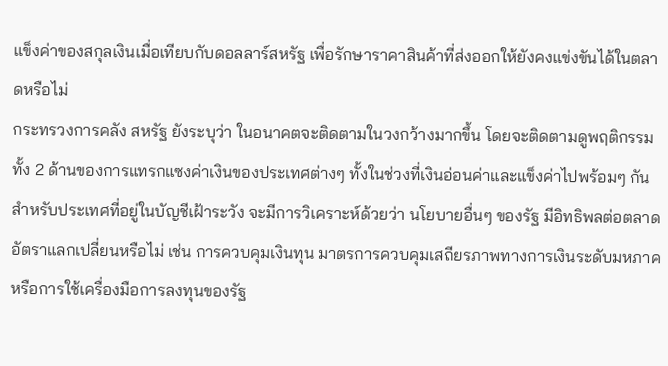แข็งค่าของสกุลเงินเมื่อเทียบกับดอลลาร์สหรัฐ เพื่อรักษาราคาสินค้าที่ส่งออกให้ยังคงแข่งขันได้ในตลาดหรือไม่
กระทรวงการคลัง สหรัฐ ยังระบุว่า ในอนาคตจะติดตามในวงกว้างมากขึ้น โดยจะติดตามดูพฤติกรรมทั้ง 2 ด้านของการแทรกแซงค่าเงินของประเทศต่างๆ ทั้งในช่วงที่เงินอ่อนค่าและแข็งค่าไปพร้อมๆ กัน สำหรับประเทศที่อยู่ในบัญชีเฝ้าระวัง จะมีการวิเคราะห์ด้วยว่า นโยบายอื่นๆ ของรัฐ มีอิทธิพลต่อตลาดอัตราแลกเปลี่ยนหรือไม่ เช่น การควบคุมเงินทุน มาตรการควบคุมเสถียรภาพทางการเงินระดับมหภาค หรือการใช้เครื่องมือการลงทุนของรัฐ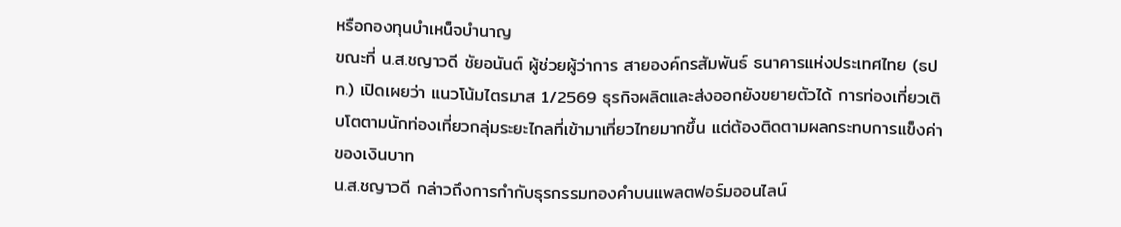หรือกองทุนบำเหน็จบำนาญ
ขณะที่ น.ส.ชญาวดี ชัยอนันต์ ผู้ช่วยผู้ว่าการ สายองค์กรสัมพันธ์ ธนาคารแห่งประเทศไทย (ธปท.) เปิดเผยว่า แนวโน้มไตรมาส 1/2569 ธุรกิจผลิตและส่งออกยังขยายตัวได้ การท่องเที่ยวเติบโตตามนักท่องเที่ยวกลุ่มระยะไกลที่เข้ามาเที่ยวไทยมากขึ้น แต่ต้องติดตามผลกระทบการแข็งค่าของเงินบาท
น.ส.ชญาวดี กล่าวถึงการกำกับธุรกรรมทองคำบนแพลตฟอร์มออนไลน์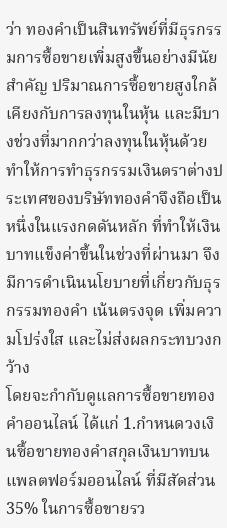ว่า ทองคำเป็นสินทรัพย์ที่มีธุรกรรมการซื้อขายเพิ่มสูงขึ้นอย่างมีนัยสำคัญ ปริมาณการซื้อขายสูงใกล้เคียงกับการลงทุนในหุ้น และมีบางช่วงที่มากกว่าลงทุนในหุ้นด้วย ทำให้การทำธุรกรรมเงินตราต่างประเทศของบริษัททองคำจึงถือเป็นหนึ่งในแรงกดดันหลัก ที่ทำให้เงินบาทแข็งค่าขึ้นในช่วงที่ผ่านมา จึงมีการดำเนินนโยบายที่เกี่ยวกับธุรกรรมทองคำ เน้นตรงจุด เพิ่มความโปร่งใส และไม่ส่งผลกระทบวงกว้าง
โดยจะกำกับดูแลการซื้อขายทองคำออนไลน์ ได้แก่ 1.กำหนดวงเงินซื้อขายทองคำสกุลเงินบาทบนแพลตฟอร์มออนไลน์ ที่มีสัดส่วน 35% ในการซื้อขายรว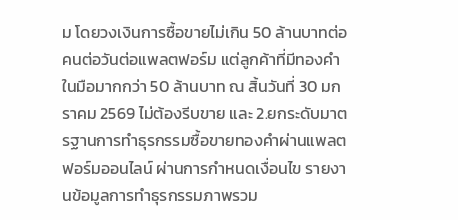ม โดยวงเงินการซื้อขายไม่เกิน 50 ล้านบาทต่อคนต่อวันต่อแพลตฟอร์ม แต่ลูกค้าที่มีทองคำในมือมากกว่า 50 ล้านบาท ณ สิ้นวันที่ 30 มกราคม 2569 ไม่ต้องรีบขาย และ 2.ยกระดับมาตรฐานการทำธุรกรรมซื้อขายทองคำผ่านแพลตฟอร์มออนไลน์ ผ่านการกำหนดเงื่อนไข รายงานข้อมูลการทำธุรกรรมภาพรวม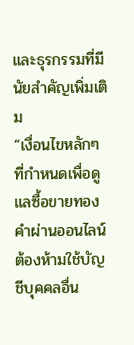และธุรกรรมที่มีนัยสำคัญเพิ่มเติม
“เงื่อนไขหลักๆ ที่กำหนดเพื่อดูแลซื้อขายทองคำผ่านออนไลน์ ต้องห้ามใช้บัญชีบุคคลอื่น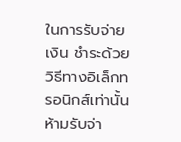ในการรับจ่ายเงิน ชำระด้วยวิธีทางอิเล็กทรอนิกส์เท่านั้น ห้ามรับจ่า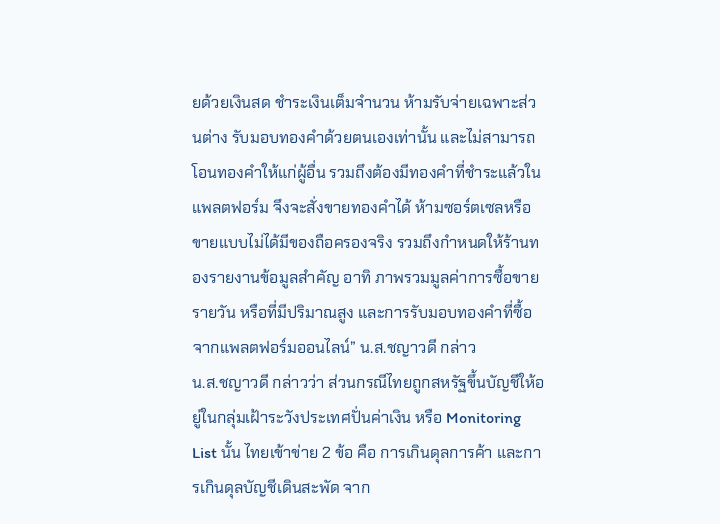ยด้วยเงินสด ชำระเงินเต็มจำนวน ห้ามรับจ่ายเฉพาะส่วนต่าง รับมอบทองคำด้วยตนเองเท่านั้น และไม่สามารถโอนทองคำให้แก่ผู้อื่น รวมถึงต้องมีทองคำที่ชำระแล้วในแพลตฟอร์ม จึงจะสั่งขายทองคำได้ ห้ามซอร์ตเซลหรือขายแบบไม่ได้มีของถือครองจริง รวมถึงกำหนดให้ร้านทองรายงานข้อมูลสำคัญ อาทิ ภาพรวมมูลค่าการซื้อขายรายวัน หรือที่มีปริมาณสูง และการรับมอบทองคำที่ซื้อจากแพลตฟอร์มออนไลน์” น.ส.ชญาวดี กล่าว
น.ส.ชญาวดี กล่าวว่า ส่วนกรณีไทยถูกสหรัฐขึ้นบัญชีให้อยู่ในกลุ่มเฝ้าระวังประเทศปั่นค่าเงิน หรือ Monitoring List นั้น ไทยเข้าข่าย 2 ข้อ คือ การเกินดุลการค้า และการเกินดุลบัญชีเดินสะพัด จาก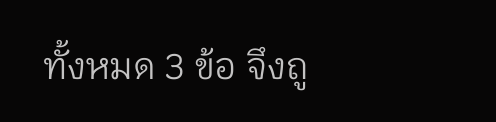ทั้งหมด 3 ข้อ จึงถู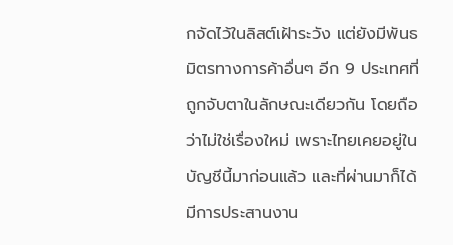กจัดไว้ในลิสต์เฝ้าระวัง แต่ยังมีพันธมิตรทางการค้าอื่นๆ อีก 9 ประเทศที่ถูกจับตาในลักษณะเดียวกัน โดยถือว่าไม่ใช่เรื่องใหม่ เพราะไทยเคยอยู่ในบัญชีนี้มาก่อนแล้ว และที่ผ่านมาก็ได้มีการประสานงาน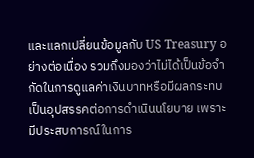และแลกเปลี่ยนข้อมูลกับ US Treasury อย่างต่อเนื่อง รวมถึงมองว่าไม่ได้เป็นข้อจำกัดในการดูแลค่าเงินบาทหรือมีผลกระทบเป็นอุปสรรคต่อการดำเนินนโยบาย เพราะมีประสบการณ์ในการ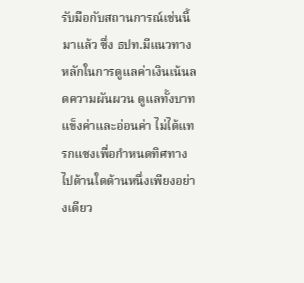รับมือกับสถานการณ์เช่นนี้มาแล้ว ซึ่ง ธปท.มีแนวทางหลักในการดูแลค่าเงินเน้นลดความผันผวน ดูแลทั้งบาทแข็งค่าและอ่อนค่า ไม่ได้แทรกแซงเพื่อกำหนดทิศทางไปด้านใดด้านหนึ่งเพียงอย่างเดียว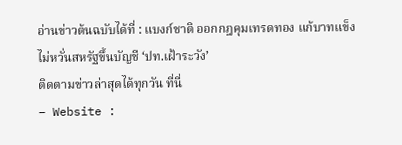อ่านข่าวต้นฉบับได้ที่ : แบงก์ชาติ ออกกฎคุมเทรดทอง แก้บาทแข็ง ไม่หวั่นสหรัฐขึ้นบัญชี ‘ปท.เฝ้าระวัง’
ติดตามข่าวล่าสุดได้ทุกวัน ที่นี่
– Website :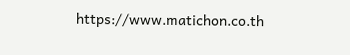https://www.matichon.co.th